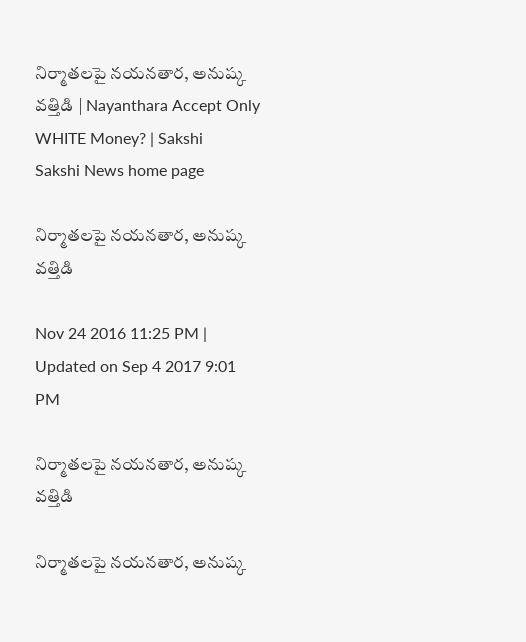నిర్మాతలపై నయనతార, అనుష్క వత్తిడి | Nayanthara Accept Only WHITE Money? | Sakshi
Sakshi News home page

నిర్మాతలపై నయనతార, అనుష్క వత్తిడి

Nov 24 2016 11:25 PM | Updated on Sep 4 2017 9:01 PM

నిర్మాతలపై నయనతార, అనుష్క వత్తిడి

నిర్మాతలపై నయనతార, అనుష్క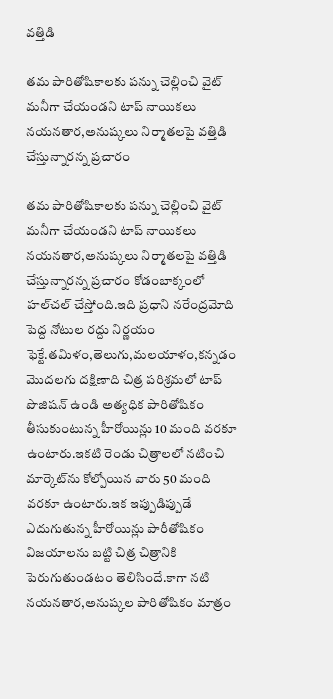వత్తిడి

తమ పారితోషికాలకు పన్ను చెల్లించి వైట్ మనీగా చేయండని టాప్ నాయికలు నయనతార,అనుష్కలు నిర్మాతలపై వత్తిడి చేస్తున్నారన్న ప్రచారం

తమ పారితోషికాలకు పన్ను చెల్లించి వైట్ మనీగా చేయండని టాప్ నాయికలు నయనతార,అనుష్కలు నిర్మాతలపై వత్తిడి చేస్తున్నారన్న ప్రచారం కోడంబాక్కంలో హల్‌చల్ చేస్తోంది.ఇది ప్రధాని నరేంద్రమోది పెద్ద నోటుల రద్దు నిర్ణయం ఫెక్టే.తమిళం,తెలుగు,మలయాళం,కన్నడం మొదలగు దక్షిణాది చిత్ర పరిశ్రమలో టాప్ పొజిషన్ ఉండి అత్యధిక పారితోషికం తీసుకుంటున్న హీరోయిన్లు 10 మంది వరకూ ఉంటారు.ఇకటి రెండు చిత్రాలలో నటించి మార్కెట్‌ను కోల్పోయిన వారు 50 మంది వరకూ ఉంటారు.ఇక ఇప్పుడిప్పుడే ఎదుగుతున్న హీరోయిన్లు పారీతోషికం విజయాలను బట్టి చిత్ర చిత్రానికి పెరుగుతుండటం తెలిసిందే.కాగా నటి నయనతార,అనుష్కల పారితోషికం మాత్రం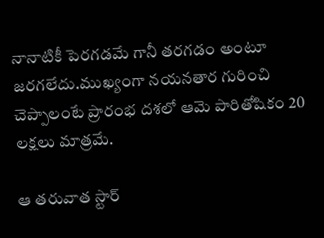నానాటికీ పెరగడమే గానీ తరగడం అంటూ జరగలేదు.ముఖ్యంగా నయనతార గురించి చెప్పాలంటే ప్రారంభ దశలో ఆమె పారితోషికం 20 లక్షలు మాత్రమే.

ఆ తరువాత స్టార్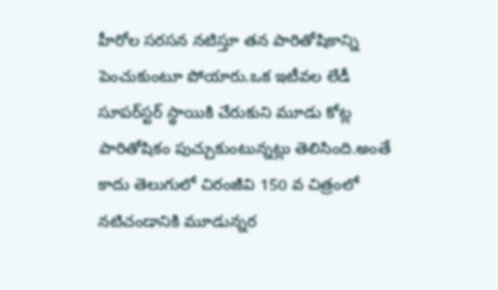హీరోల సరసన నటిస్తూ తన పారితోషికాన్ని పెంచుకుంటూ పోయారు.ఒక ఇటీవల లేడీ సూపర్‌స్టర్ స్థాయికి చేరుకుని మూడు కోట్ల పారితోషికం పుచ్చుకుంటున్నట్లు తెలిసింది.అంతే కాదు తెలుగులో చిరంజీవి 150 వ చిత్రంలో నటిచండానికి మూడున్నర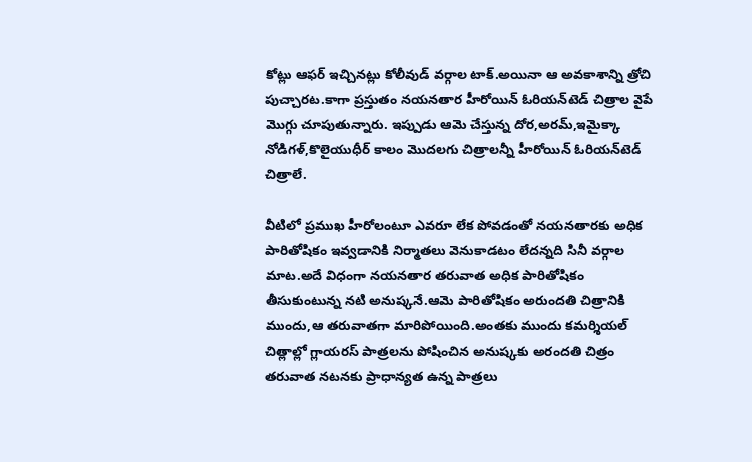కోట్లు ఆఫర్ ఇచ్చినట్లు కోలీవుడ్ వర్గాల టాక్.అయినా ఆ అవకాశాన్ని త్రోచి పుచ్చారట.కాగా ప్రస్తుతం నయనతార హీరోయిన్ ఓరియన్‌టెడ్ చిత్రాల వైపే మొగ్గు చూపుతున్నారు. ఇప్పుడు ఆమె చేస్తున్న దోర,అరమ్,ఇమైక్కా నోడిగళ్,కొలైయుధీర్ కాలం మొదలగు చిత్రాలన్నీ హీరోయిన్ ఓరియన్‌టెడ్ చిత్రాలే.

వీటిలో ప్రముఖ హీరోలంటూ ఎవరూ లేక పోవడంతో నయనతారకు అధిక పారితోషికం ఇవ్వడానికి నిర్మాతలు వెనుకాడటం లేదన్నది సినీ వర్గాల మాట.అదే విధంగా నయనతార తరువాత అధిక పారితోషికం తీసుకుంటున్న నటి అనుష్కనే.ఆమె పారితోషికం అరుందతి చిత్రానికి ముందు,ఆ తరువాతగా మారిపోయింది.అంతకు ముందు కమర్శియల్ చిత్లాల్లో గ్లాయరస్ పాత్రలను పోషించిన అనుష్కకు అరందతి చిత్రం తరువాత నటనకు ప్రాధాన్యత ఉన్న పాత్రలు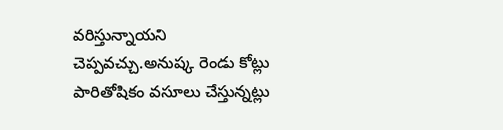వరిస్తున్నాయని చెప్పవచ్చు.అనుష్క రెండు కోట్లు పారితోషికం వసూలు చేస్తున్నట్లు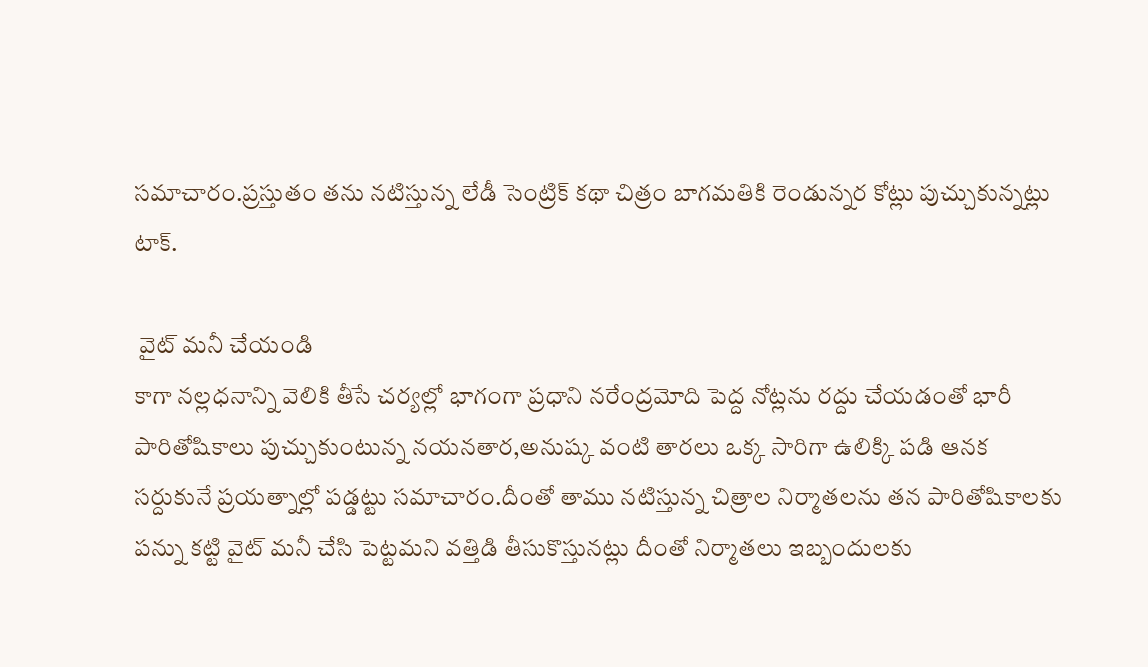సమాచారం.ప్రస్తుతం తను నటిస్తున్న లేడీ సెంట్రిక్ కథా చిత్రం బాగమతికి రెండున్నర కోట్లు పుచ్చుకున్నట్లు టాక్.

 వైట్ మనీ చేయండి
కాగా నల్లధనాన్ని వెలికి తీసే చర్యల్లో భాగంగా ప్రధాని నరేంద్రమోది పెద్ద నోట్లను రద్దు చేయడంతో భారీ పారితోషికాలు పుచ్చుకుంటున్న నయనతార,అనుష్క వంటి తారలు ఒక్క సారిగా ఉలిక్కి పడి ఆనక సర్దుకునే ప్రయత్నాల్లో పడ్డట్టు సమాచారం.దీంతో తాము నటిస్తున్న చిత్రాల నిర్మాతలను తన పారితోషికాలకు పన్ను కట్టి వైట్ మనీ చేసి పెట్టమని వత్తిడి తీసుకొస్తునట్లు దీంతో నిర్మాతలు ఇబ్బందులకు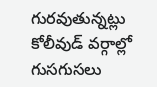గురవుతున్నట్లు కోలీవుడ్ వర్గాల్లో గుసగుసలు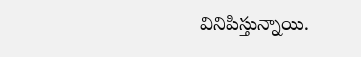వినిపిస్తున్నాయి.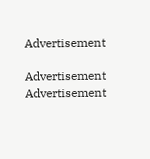Advertisement

Advertisement
Advertisement